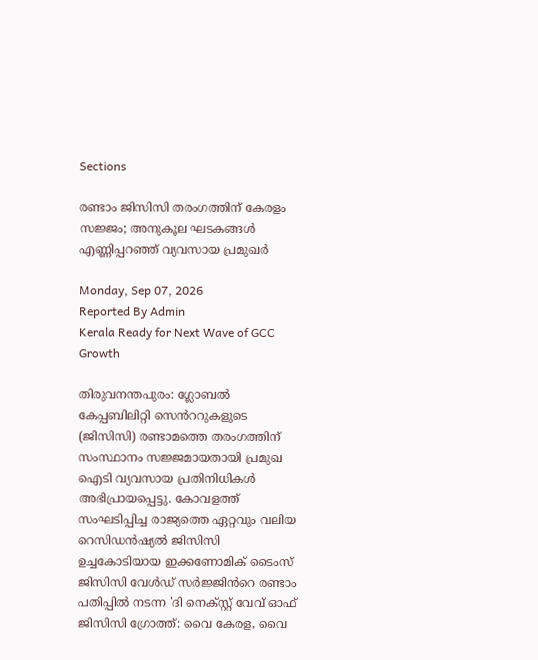Sections

രണ്ടാം ജിസിസി തരംഗത്തിന് കേരളം സജ്ജം; അനുകൂല ഘടകങ്ങൾ എണ്ണിപ്പറഞ്ഞ് വ്യവസായ പ്രമുഖർ

Monday, Sep 07, 2026
Reported By Admin
Kerala Ready for Next Wave of GCC Growth

തിരുവനന്തപുരം: ഗ്ലോബൽ കേപ്പബിലിറ്റി സെൻററുകളുടെ (ജിസിസി) രണ്ടാമത്തെ തരംഗത്തിന് സംസ്ഥാനം സജ്ജമായതായി പ്രമുഖ ഐടി വ്യവസായ പ്രതിനിധികൾ അഭിപ്രായപ്പെട്ടു. കോവളത്ത് സംഘടിപ്പിച്ച രാജ്യത്തെ ഏറ്റവും വലിയ റെസിഡൻഷ്യൽ ജിസിസി ഉച്ചകോടിയായ ഇക്കണോമിക് ടൈംസ് ജിസിസി വേൾഡ് സർജ്ജിൻറെ രണ്ടാം പതിപ്പിൽ നടന്ന 'ദി നെക്സ്റ്റ് വേവ് ഓഫ് ജിസിസി ഗ്രോത്ത്: വൈ കേരള, വൈ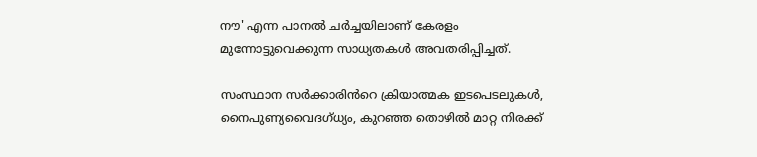നൗ' എന്ന പാനൽ ചർച്ചയിലാണ് കേരളം മുന്നോട്ടുവെക്കുന്ന സാധ്യതകൾ അവതരിപ്പിച്ചത്.

സംസ്ഥാന സർക്കാരിൻറെ ക്രിയാത്മക ഇടപെടലുകൾ, നൈപുണ്യവൈദഗ്ധ്യം, കുറഞ്ഞ തൊഴിൽ മാറ്റ നിരക്ക്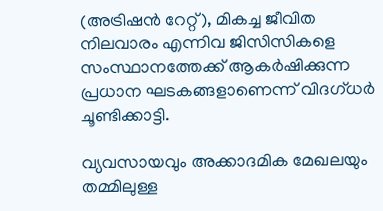(അട്രിഷൻ റേറ്റ്), മികച്ച ജീവിത നിലവാരം എന്നിവ ജിസിസികളെ സംസ്ഥാനത്തേക്ക് ആകർഷിക്കുന്ന പ്രധാന ഘടകങ്ങളാണെന്ന് വിദഗ്ധർ ചൂണ്ടിക്കാട്ടി.

വ്യവസായവും അക്കാദമിക മേഖലയും തമ്മിലുള്ള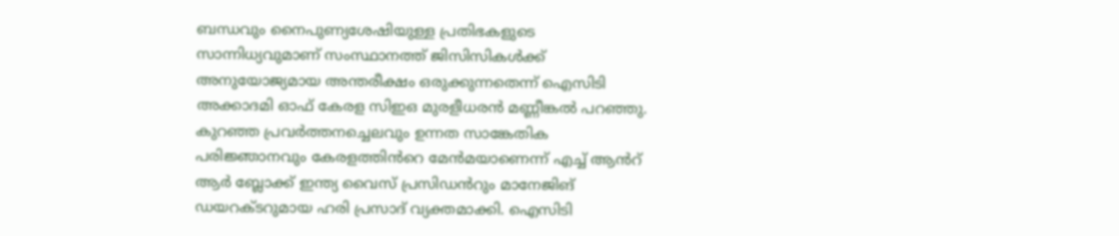ബന്ധവും നൈപുണ്യശേഷിയുള്ള പ്രതിഭകളുടെ സാന്നിധ്യവുമാണ് സംസ്ഥാനത്ത് ജിസിസികൾക്ക് അനുയോജ്യമായ അന്തരീക്ഷം ഒരുക്കുന്നതെന്ന് ഐസിടി അക്കാദമി ഓഫ് കേരള സിഇഒ മുരളീധരൻ മണ്ണീങ്കൽ പറഞ്ഞു. കുറഞ്ഞ പ്രവർത്തനച്ചെലവും ഉന്നത സാങ്കേതിക പരിജ്ഞാനവും കേരളത്തിൻറെ മേൻമയാണെന്ന് എച്ച് ആൻറ് ആർ ബ്ലോക്ക് ഇന്ത്യ വൈസ് പ്രസിഡൻറും മാനേജിങ് ഡയറക്ടറുമായ ഹരി പ്രസാദ് വ്യക്തമാക്കി. ഐസിടി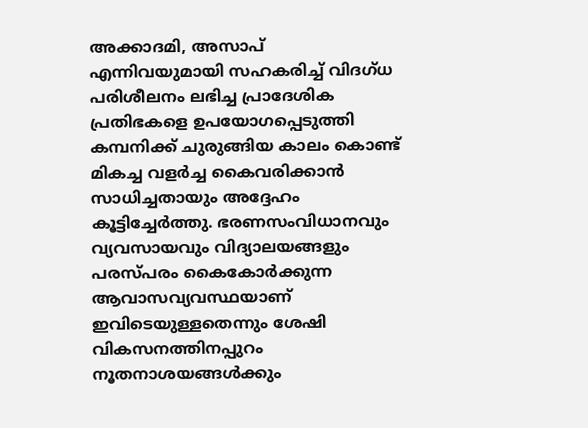അക്കാദമി, അസാപ് എന്നിവയുമായി സഹകരിച്ച് വിദഗ്ധ പരിശീലനം ലഭിച്ച പ്രാദേശിക പ്രതിഭകളെ ഉപയോഗപ്പെടുത്തി കമ്പനിക്ക് ചുരുങ്ങിയ കാലം കൊണ്ട് മികച്ച വളർച്ച കൈവരിക്കാൻ സാധിച്ചതായും അദ്ദേഹം കൂട്ടിച്ചേർത്തു. ഭരണസംവിധാനവും വ്യവസായവും വിദ്യാലയങ്ങളും പരസ്പരം കൈകോർക്കുന്ന ആവാസവ്യവസ്ഥയാണ് ഇവിടെയുള്ളതെന്നും ശേഷി വികസനത്തിനപ്പുറം നൂതനാശയങ്ങൾക്കും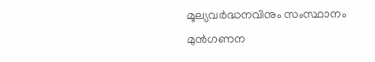മൂല്യവർദ്ധനവിനും സംസ്ഥാനം മുൻഗണന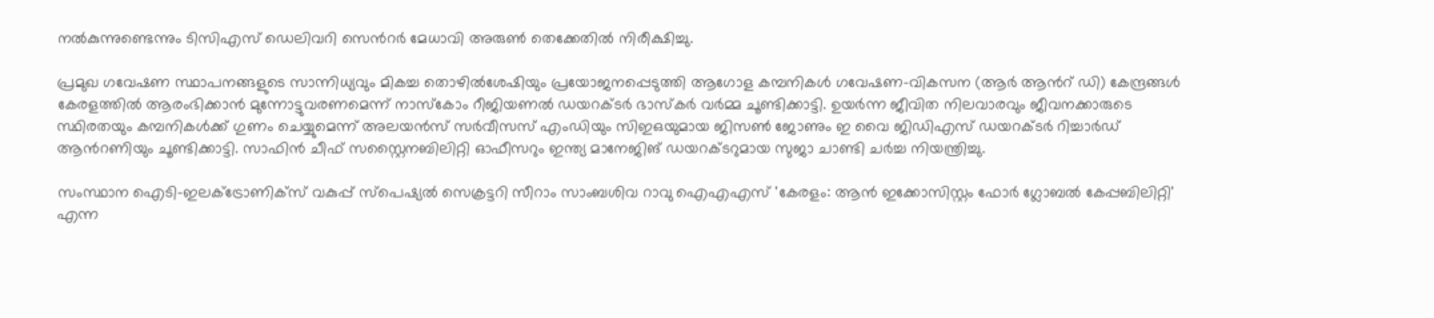നൽകുന്നുണ്ടെന്നും ടിസിഎസ് ഡെലിവറി സെൻറർ മേധാവി അരുൺ തെക്കേതിൽ നിരീക്ഷിച്ചു.

പ്രമുഖ ഗവേഷണ സ്ഥാപനങ്ങളുടെ സാന്നിധ്യവും മികച്ച തൊഴിൽശേഷിയും പ്രയോജനപ്പെടുത്തി ആഗോള കമ്പനികൾ ഗവേഷണ-വികസന (ആർ ആൻറ് ഡി) കേന്ദ്രങ്ങൾ കേരളത്തിൽ ആരംഭിക്കാൻ മുന്നോട്ടുവരണമെന്ന് നാസ്കോം റീജിയണൽ ഡയറക്ടർ ഭാസ്കർ വർമ്മ ചൂണ്ടിക്കാട്ടി. ഉയർന്ന ജീവിത നിലവാരവും ജീവനക്കാരുടെ സ്ഥിരതയും കമ്പനികൾക്ക് ഗുണം ചെയ്യുമെന്ന് അലയൻസ് സർവീസസ് എംഡിയും സിഇഒയുമായ ജിസൺ ജോണും ഇ വൈ ജിഡിഎസ് ഡയറക്ടർ റിച്ചാർഡ് ആൻറണിയും ചൂണ്ടിക്കാട്ടി. സാഫിൻ ചീഫ് സസ്റ്റൈനബിലിറ്റി ഓഫീസറും ഇന്ത്യ മാനേജിങ് ഡയറക്ടറുമായ സുജാ ചാണ്ടി ചർച്ച നിയന്ത്രിച്ചു.

സംസ്ഥാന ഐടി-ഇലക്ട്രോണിക്സ് വകുപ്പ് സ്പെഷ്യൽ സെക്രട്ടറി സീറാം സാംബശിവ റാവു ഐഎഎസ് 'കേരളം: ആൻ ഇക്കോസിസ്റ്റം ഫോർ ഗ്ലോബൽ കേപ്പബിലിറ്റി' എന്ന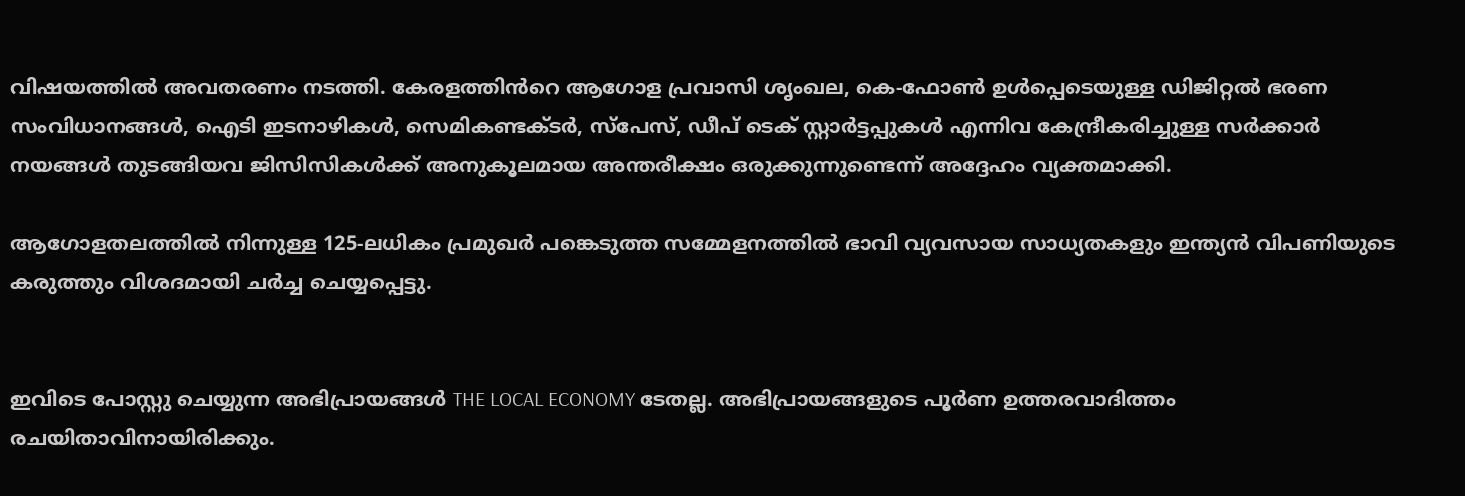വിഷയത്തിൽ അവതരണം നടത്തി. കേരളത്തിൻറെ ആഗോള പ്രവാസി ശൃംഖല, കെ-ഫോൺ ഉൾപ്പെടെയുള്ള ഡിജിറ്റൽ ഭരണ സംവിധാനങ്ങൾ, ഐടി ഇടനാഴികൾ, സെമികണ്ടക്ടർ, സ്പേസ്, ഡീപ് ടെക് സ്റ്റാർട്ടപ്പുകൾ എന്നിവ കേന്ദ്രീകരിച്ചുള്ള സർക്കാർ നയങ്ങൾ തുടങ്ങിയവ ജിസിസികൾക്ക് അനുകൂലമായ അന്തരീക്ഷം ഒരുക്കുന്നുണ്ടെന്ന് അദ്ദേഹം വ്യക്തമാക്കി.

ആഗോളതലത്തിൽ നിന്നുള്ള 125-ലധികം പ്രമുഖർ പങ്കെടുത്ത സമ്മേളനത്തിൽ ഭാവി വ്യവസായ സാധ്യതകളും ഇന്ത്യൻ വിപണിയുടെ കരുത്തും വിശദമായി ചർച്ച ചെയ്യപ്പെട്ടു.


ഇവിടെ പോസ്റ്റു ചെയ്യുന്ന അഭിപ്രായങ്ങൾ THE LOCAL ECONOMY ടേതല്ല. അഭിപ്രായങ്ങളുടെ പൂർണ ഉത്തരവാദിത്തം രചയിതാവിനായിരിക്കും.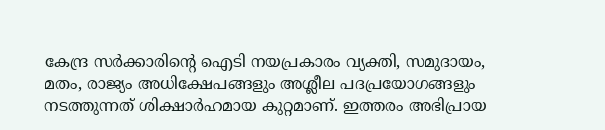കേന്ദ്ര സർക്കാരിന്റെ ഐടി നയപ്രകാരം വ്യക്തി, സമുദായം, മതം, രാജ്യം അധിക്ഷേപങ്ങളും അശ്ലീല പദപ്രയോഗങ്ങളും നടത്തുന്നത് ശിക്ഷാർഹമായ കുറ്റമാണ്. ഇത്തരം അഭിപ്രായ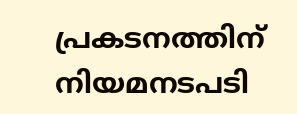പ്രകടനത്തിന് നിയമനടപടി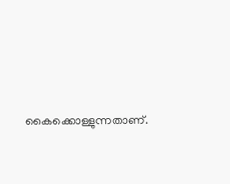കൈക്കൊള്ളുന്നതാണ്.